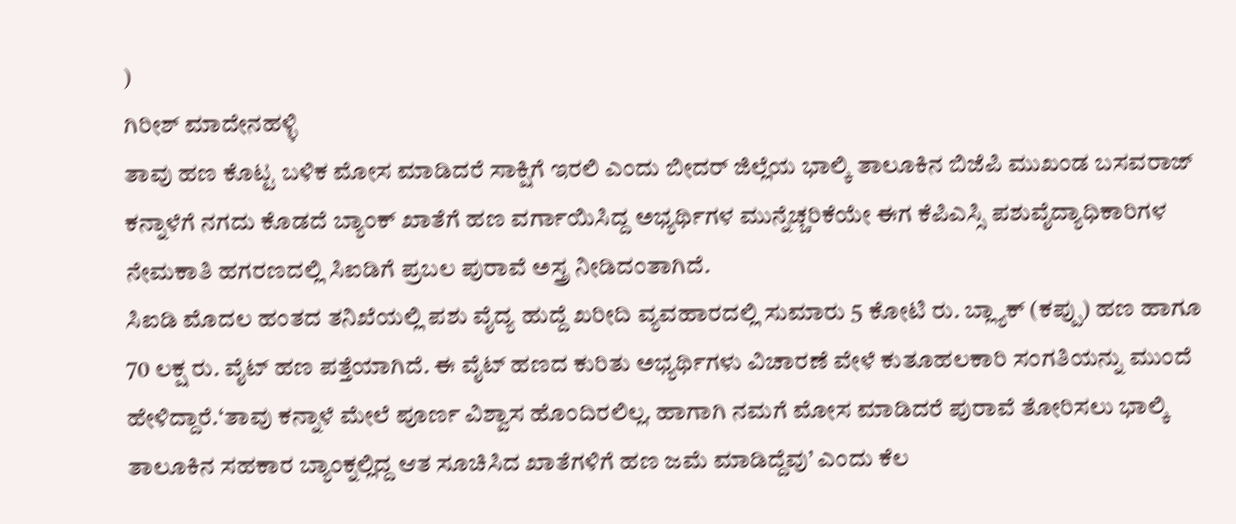)
ಗಿರೀಶ್ ಮಾದೇನಹಳ್ಳಿ
ತಾವು ಹಣ ಕೊಟ್ಟ ಬಳಿಕ ಮೋಸ ಮಾಡಿದರೆ ಸಾಕ್ಷಿಗೆ ಇರಲಿ ಎಂದು ಬೀದರ್ ಜಿಲ್ಲೆಯ ಭಾಲ್ಕಿ ತಾಲೂಕಿನ ಬಿಜೆಪಿ ಮುಖಂಡ ಬಸವರಾಜ್ ಕನ್ನಾಳೆಗೆ ನಗದು ಕೊಡದೆ ಬ್ಯಾಂಕ್ ಖಾತೆಗೆ ಹಣ ವರ್ಗಾಯಿಸಿದ್ದ ಅಭ್ಯರ್ಥಿಗಳ ಮುನ್ನೆಚ್ಚರಿಕೆಯೇ ಈಗ ಕೆಪಿಎಸ್ಸಿ ಪಶುವೈದ್ಯಾಧಿಕಾರಿಗಳ ನೇಮಕಾತಿ ಹಗರಣದಲ್ಲಿ ಸಿಐಡಿಗೆ ಪ್ರಬಲ ಪುರಾವೆ ಅಸ್ತ್ರ ನೀಡಿದಂತಾಗಿದೆ.
ಸಿಐಡಿ ಮೊದಲ ಹಂತದ ತನಿಖೆಯಲ್ಲಿ ಪಶು ವೈದ್ಯ ಹುದ್ದೆ ಖರೀದಿ ವ್ಯವಹಾರದಲ್ಲಿ ಸುಮಾರು 5 ಕೋಟಿ ರು. ಬ್ಲ್ಯಾಕ್ (ಕಪ್ಪು) ಹಣ ಹಾಗೂ 70 ಲಕ್ಷ ರು. ವೈಟ್ ಹಣ ಪತ್ತೆಯಾಗಿದೆ. ಈ ವೈಟ್ ಹಣದ ಕುರಿತು ಅಭ್ಯರ್ಥಿಗಳು ವಿಚಾರಣೆ ವೇಳೆ ಕುತೂಹಲಕಾರಿ ಸಂಗತಿಯನ್ನು ಮುಂದೆ ಹೇಳಿದ್ದಾರೆ.‘ತಾವು ಕನ್ನಾಳೆ ಮೇಲೆ ಪೂರ್ಣ ವಿಶ್ವಾಸ ಹೊಂದಿರಲಿಲ್ಲ. ಹಾಗಾಗಿ ನಮಗೆ ಮೋಸ ಮಾಡಿದರೆ ಪುರಾವೆ ತೋರಿಸಲು ಭಾಲ್ಕಿ ತಾಲೂಕಿನ ಸಹಕಾರ ಬ್ಯಾಂಕ್ನಲ್ಲಿದ್ದ ಆತ ಸೂಚಿಸಿದ ಖಾತೆಗಳಿಗೆ ಹಣ ಜಮೆ ಮಾಡಿದ್ದೆವು’ ಎಂದು ಕೆಲ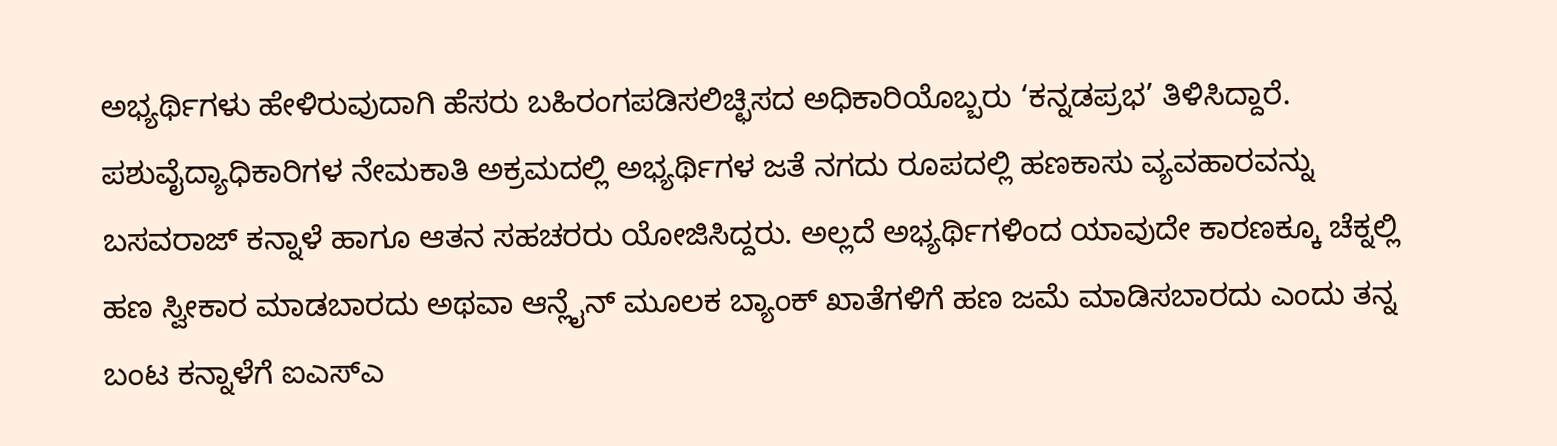ಅಭ್ಯರ್ಥಿಗಳು ಹೇಳಿರುವುದಾಗಿ ಹೆಸರು ಬಹಿರಂಗಪಡಿಸಲಿಚ್ಛಿಸದ ಅಧಿಕಾರಿಯೊಬ್ಬರು ‘ಕನ್ನಡಪ್ರಭ’ ತಿಳಿಸಿದ್ದಾರೆ.
ಪಶುವೈದ್ಯಾಧಿಕಾರಿಗಳ ನೇಮಕಾತಿ ಅಕ್ರಮದಲ್ಲಿ ಅಭ್ಯರ್ಥಿಗಳ ಜತೆ ನಗದು ರೂಪದಲ್ಲಿ ಹಣಕಾಸು ವ್ಯವಹಾರವನ್ನು ಬಸವರಾಜ್ ಕನ್ನಾಳೆ ಹಾಗೂ ಆತನ ಸಹಚರರು ಯೋಜಿಸಿದ್ದರು. ಅಲ್ಲದೆ ಅಭ್ಯರ್ಥಿಗಳಿಂದ ಯಾವುದೇ ಕಾರಣಕ್ಕೂ ಚೆಕ್ನಲ್ಲಿ ಹಣ ಸ್ವೀಕಾರ ಮಾಡಬಾರದು ಅಥವಾ ಆನ್ಲೈನ್ ಮೂಲಕ ಬ್ಯಾಂಕ್ ಖಾತೆಗಳಿಗೆ ಹಣ ಜಮೆ ಮಾಡಿಸಬಾರದು ಎಂದು ತನ್ನ ಬಂಟ ಕನ್ನಾಳೆಗೆ ಐಎಸ್ಎ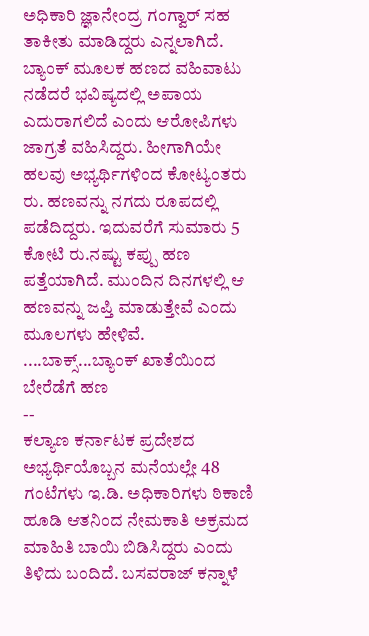ಅಧಿಕಾರಿ ಜ್ಞಾನೇಂದ್ರ ಗಂಗ್ವಾರ್ ಸಹ ತಾಕೀತು ಮಾಡಿದ್ದರು ಎನ್ನಲಾಗಿದೆ. ಬ್ಯಾಂಕ್ ಮೂಲಕ ಹಣದ ವಹಿವಾಟು ನಡೆದರೆ ಭವಿಷ್ಯದಲ್ಲಿ ಅಪಾಯ ಎದುರಾಗಲಿದೆ ಎಂದು ಆರೋಪಿಗಳು ಜಾಗ್ರತೆ ವಹಿಸಿದ್ದರು. ಹೀಗಾಗಿಯೇ ಹಲವು ಅಭ್ಯರ್ಥಿಗಳಿಂದ ಕೋಟ್ಯಂತರು ರು. ಹಣವನ್ನು ನಗದು ರೂಪದಲ್ಲಿ ಪಡೆದಿದ್ದರು. ಇದುವರೆಗೆ ಸುಮಾರು 5 ಕೋಟಿ ರು.ನಷ್ಟು ಕಪ್ಪು ಹಣ ಪತ್ತೆಯಾಗಿದೆ. ಮುಂದಿನ ದಿನಗಳಲ್ಲಿ ಆ ಹಣವನ್ನು ಜಪ್ತಿ ಮಾಡುತ್ತೇವೆ ಎಂದು ಮೂಲಗಳು ಹೇಳಿವೆ.
....ಬಾಕ್ಸ್...ಬ್ಯಾಂಕ್ ಖಾತೆಯಿಂದ ಬೇರೆಡೆಗೆ ಹಣ
--
ಕಲ್ಯಾಣ ಕರ್ನಾಟಕ ಪ್ರದೇಶದ ಅಭ್ಯರ್ಥಿಯೊಬ್ಬನ ಮನೆಯಲ್ಲೇ 48 ಗಂಟೆಗಳು ಇ.ಡಿ. ಅಧಿಕಾರಿಗಳು ಠಿಕಾಣಿ ಹೂಡಿ ಆತನಿಂದ ನೇಮಕಾತಿ ಅಕ್ರಮದ ಮಾಹಿತಿ ಬಾಯಿ ಬಿಡಿಸಿದ್ದರು ಎಂದು ತಿಳಿದು ಬಂದಿದೆ. ಬಸವರಾಜ್ ಕನ್ನಾಳೆ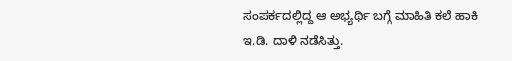ಸಂಪರ್ಕದಲ್ಲಿದ್ದ ಆ ಅಭ್ಯರ್ಥಿ ಬಗ್ಗೆ ಮಾಹಿತಿ ಕಲೆ ಹಾಕಿ ಇ.ಡಿ. ದಾಳಿ ನಡೆಸಿತ್ತು.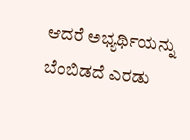ಆದರೆ ಅಭ್ಯರ್ಥಿಯನ್ನು ಬೆಂಬಿಡದೆ ಎರಡು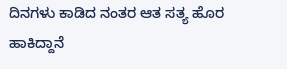ದಿನಗಳು ಕಾಡಿದ ನಂತರ ಆತ ಸತ್ಯ ಹೊರ ಹಾಕಿದ್ದಾನೆ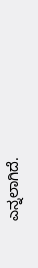ಎನ್ನಲಾಗಿದೆ.